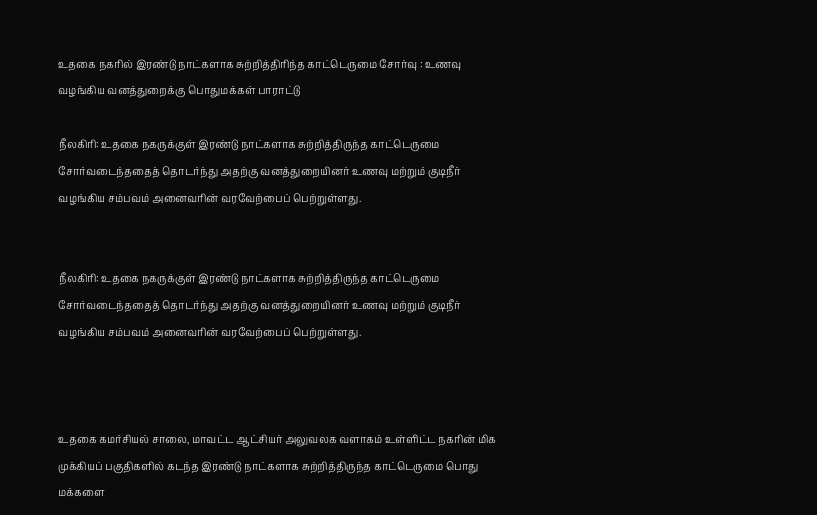உதகை நகரில் இரண்டு நாட்களாக சுற்றித்திரிந்த காட்டெருமை சோர்வு : உணவு வழங்கிய வனத்துறைக்கு பொதுமக்கள் பாராட்டு

நீலகிரி: உதகை நகருக்குள் இரண்டு நாட்களாக சுற்றித்திருந்த காட்டெருமை சோர்வடைந்ததைத் தொடர்ந்து அதற்கு வனத்துறையினர் உணவு மற்றும் குடிநீர் வழங்கிய சம்பவம் அனைவரின் வரவேற்பைப் பெற்றுள்ளது.


நீலகிரி: உதகை நகருக்குள் இரண்டு நாட்களாக சுற்றித்திருந்த காட்டெருமை சோர்வடைந்ததைத் தொடர்ந்து அதற்கு வனத்துறையினர் உணவு மற்றும் குடிநீர் வழங்கிய சம்பவம் அனைவரின் வரவேற்பைப் பெற்றுள்ளது.



உதகை கமர்சியல் சாலை, மாவட்ட ஆட்சியர் அலுவலக வளாகம் உள்ளிட்ட நகரின் மிக முக்கியப் பகுதிகளில் கடந்த இரண்டு நாட்களாக சுற்றித்திருந்த காட்டெருமை பொது மக்களை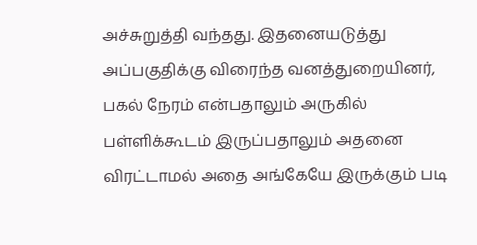அச்சுறுத்தி வந்தது. இதனையடுத்து அப்பகுதிக்கு விரைந்த வனத்துறையினர், பகல் நேரம் என்பதாலும் அருகில் பள்ளிக்கூடம் இருப்பதாலும் அதனை விரட்டாமல் அதை அங்கேயே இருக்கும் படி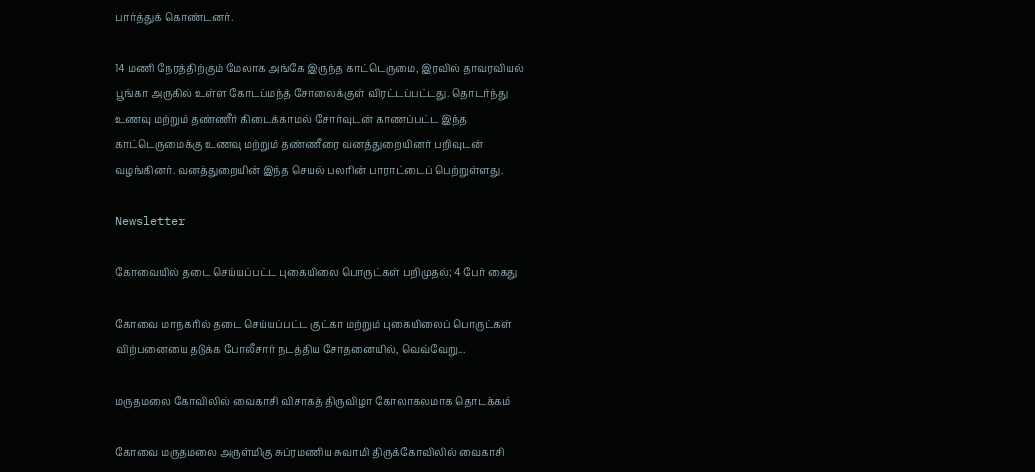பார்த்துக் கொண்டனர்.

14 மணி நேரத்திற்கும் மேலாக அங்கே இருந்த காட்டெருமை, இரவில் தாவரவியல் பூங்கா அருகில் உள்ள கோடப்மந்த் சோலைக்குள் விரட்டப்பட்டது. தொடர்ந்து உணவு மற்றும் தண்ணீர் கிடைக்காமல் சோர்வுடன் காணப்பட்ட இந்த காட்டெருமைக்கு உணவு மற்றும் தண்ணீரை வனத்துறையினர் பறிவுடன் வழங்கினர். வனத்துறையின் இந்த செயல் பலரின் பாராட்டைப் பெற்றுள்ளது.

Newsletter

கோவையில் தடை செய்யப்பட்ட புகையிலை பொருட்கள் பறிமுதல்; 4 பேர் கைது

கோவை மாநகரில் தடை செய்யப்பட்ட குட்கா மற்றும் புகையிலைப் பொருட்கள் விற்பனையை தடுக்க போலீசார் நடத்திய சோதனையில், வெவ்வேறு...

மருதமலை கோவிலில் வைகாசி விசாகத் திருவிழா கோலாகலமாக தொடக்கம்

கோவை மருதமலை அருள்மிகு சுப்ரமணிய சுவாமி திருக்கோவிலில் வைகாசி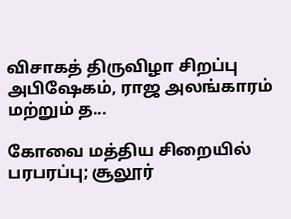விசாகத் திருவிழா சிறப்பு அபிஷேகம், ராஜ அலங்காரம் மற்றும் த...

கோவை மத்திய சிறையில் பரபரப்பு; சூலூர்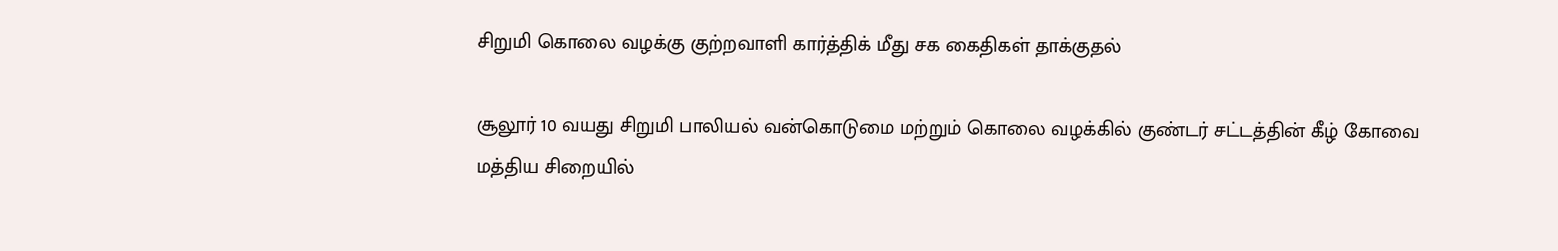சிறுமி கொலை வழக்கு குற்றவாளி கார்த்திக் மீது சக கைதிகள் தாக்குதல்

சூலூர் 10 வயது சிறுமி பாலியல் வன்கொடுமை மற்றும் கொலை வழக்கில் குண்டர் சட்டத்தின் கீழ் கோவை மத்திய சிறையில்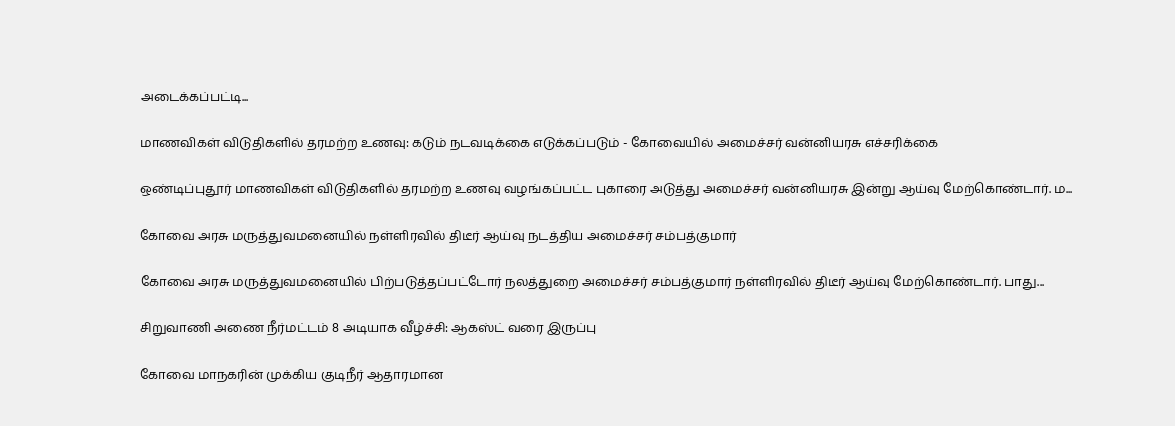அடைக்கப்பட்டி...

மாணவிகள் விடுதிகளில் தரமற்ற உணவு: கடும் நடவடிக்கை எடுக்கப்படும் - கோவையில் அமைச்சர் வன்னியரசு எச்சரிக்கை

ஒண்டிப்புதூர் மாணவிகள் விடுதிகளில் தரமற்ற உணவு வழங்கப்பட்ட புகாரை அடுத்து அமைச்சர் வன்னியரசு இன்று ஆய்வு மேற்கொண்டார். ம...

கோவை அரசு மருத்துவமனையில் நள்ளிரவில் திடீர் ஆய்வு நடத்திய அமைச்சர் சம்பத்குமார்

கோவை அரசு மருத்துவமனையில் பிற்படுத்தப்பட்டோர் நலத்துறை அமைச்சர் சம்பத்குமார் நள்ளிரவில் திடீர் ஆய்வு மேற்கொண்டார். பாது...

சிறுவாணி அணை நீர்மட்டம் 8 அடியாக வீழ்ச்சி: ஆகஸ்ட் வரை இருப்பு

கோவை மாநகரின் முக்கிய குடிநீர் ஆதாரமான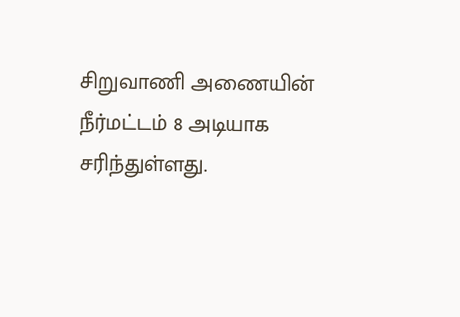சிறுவாணி அணையின் நீர்மட்டம் 8 அடியாக சரிந்துள்ளது.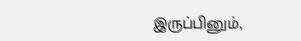இருப்பினும்,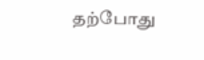தற்போது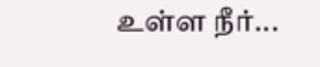உள்ள நீர்...